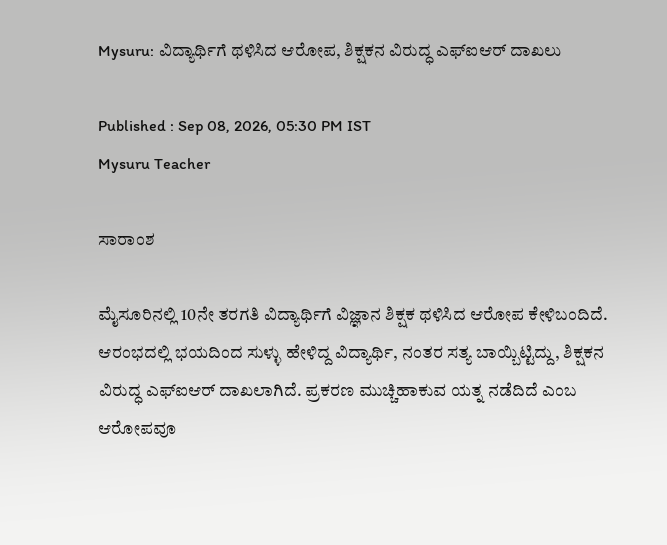Mysuru: ವಿದ್ಯಾರ್ಥಿಗೆ ಥಳಿಸಿದ ಆರೋಪ, ಶಿಕ್ಷಕನ ವಿರುದ್ಧ ಎಫ್‌ಐಆರ್ ದಾಖಲು

Published : Sep 08, 2026, 05:30 PM IST
Mysuru Teacher

ಸಾರಾಂಶ

ಮೈಸೂರಿನಲ್ಲಿ 10ನೇ ತರಗತಿ ವಿದ್ಯಾರ್ಥಿಗೆ ವಿಜ್ಞಾನ ಶಿಕ್ಷಕ ಥಳಿಸಿದ ಆರೋಪ ಕೇಳಿಬಂದಿದೆ. ಆರಂಭದಲ್ಲಿ ಭಯದಿಂದ ಸುಳ್ಳು ಹೇಳಿದ್ದ ವಿದ್ಯಾರ್ಥಿ, ನಂತರ ಸತ್ಯ ಬಾಯ್ಬಿಟ್ಟಿದ್ದು, ಶಿಕ್ಷಕನ ವಿರುದ್ಧ ಎಫ್‌ಐಆರ್ ದಾಖಲಾಗಿದೆ. ಪ್ರಕರಣ ಮುಚ್ಚಿಹಾಕುವ ಯತ್ನ ನಡೆದಿದೆ ಎಂಬ ಆರೋಪವೂ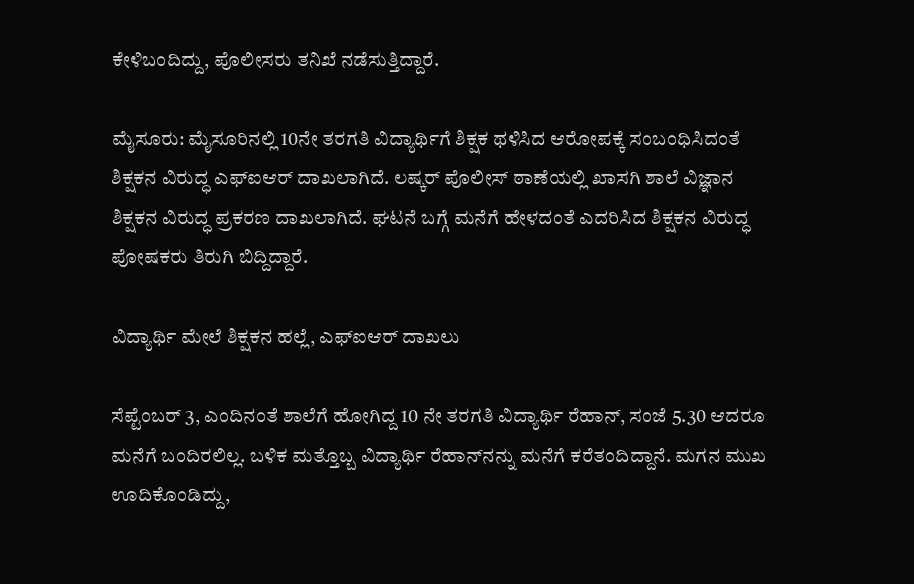ಕೇಳಿಬಂದಿದ್ದು, ಪೊಲೀಸರು ತನಿಖೆ ನಡೆಸುತ್ತಿದ್ದಾರೆ.

ಮೈಸೂರು: ಮೈಸೂರಿನಲ್ಲಿ 10ನೇ ತರಗತಿ ವಿದ್ಯಾರ್ಥಿಗೆ ಶಿಕ್ಷಕ ಥಳಿಸಿದ ಆರೋಪಕ್ಕೆ ಸಂಬಂಧಿಸಿದಂತೆ ಶಿಕ್ಷಕನ ವಿರುದ್ಧ ಎಫ್‌ಐಆರ್ ದಾಖಲಾಗಿದೆ. ಲಷ್ಕರ್ ಪೊಲೀಸ್ ಠಾಣೆಯಲ್ಲಿ ಖಾಸಗಿ ಶಾಲೆ ವಿಜ್ಞಾನ ಶಿಕ್ಷಕನ ವಿರುದ್ಧ ಪ್ರಕರಣ ದಾಖಲಾಗಿದೆ. ಘಟನೆ ಬಗ್ಗೆ ಮನೆಗೆ ಹೇಳದಂತೆ ಎದರಿಸಿದ ಶಿಕ್ಷಕನ ವಿರುದ್ಧ ಪೋಷಕರು ತಿರುಗಿ ಬಿದ್ದಿದ್ದಾರೆ.

ವಿದ್ಯಾರ್ಥಿ ಮೇಲೆ ಶಿಕ್ಷಕನ ಹಲ್ಲೆ, ಎಫ್‌ಐಆರ್ ದಾಖಲು

ಸೆಪ್ಟೆಂಬರ್ 3, ಎಂದಿನಂತೆ ಶಾಲೆಗೆ ಹೋಗಿದ್ದ 10 ನೇ ತರಗತಿ ವಿದ್ಯಾರ್ಥಿ ರೆಹಾನ್, ಸಂಜೆ 5.30 ಆದರೂ ಮನೆಗೆ ಬಂದಿರಲಿಲ್ಲ. ಬಳಿಕ ಮತ್ತೊಬ್ಬ ವಿದ್ಯಾರ್ಥಿ ರೆಹಾನ್‌ನನ್ನು ಮನೆಗೆ ಕರೆತಂದಿದ್ದಾನೆ. ಮಗನ ಮುಖ ಊದಿಕೊಂಡಿದ್ದು,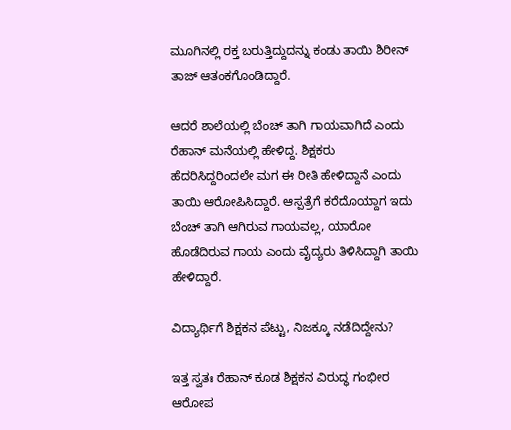ಮೂಗಿನಲ್ಲಿ ರಕ್ತ ಬರುತ್ತಿದ್ದುದನ್ನು ಕಂಡು ತಾಯಿ ಶಿರೀನ್ ತಾಜ್ ಆತಂಕಗೊಂಡಿದ್ದಾರೆ.

ಆದರೆ ಶಾಲೆಯಲ್ಲಿ ಬೆಂಚ್ ತಾಗಿ ಗಾಯವಾಗಿದೆ ಎಂದು ರೆಹಾನ್ ಮನೆಯಲ್ಲಿ ಹೇಳಿದ್ದ. ಶಿಕ್ಷಕರು ಹೆದರಿಸಿದ್ದರಿಂದಲೇ ಮಗ ಈ ರೀತಿ ಹೇಳಿದ್ದಾನೆ ಎಂದು ತಾಯಿ ಆರೋಪಿಸಿದ್ದಾರೆ. ಆಸ್ಪತ್ರೆಗೆ ಕರೆದೊಯ್ದಾಗ ಇದು ಬೆಂಚ್ ತಾಗಿ ಆಗಿರುವ ಗಾಯವಲ್ಲ, ಯಾರೋ ಹೊಡೆದಿರುವ ಗಾಯ ಎಂದು ವೈದ್ಯರು ತಿಳಿಸಿದ್ದಾಗಿ ತಾಯಿ ಹೇಳಿದ್ದಾರೆ.

ವಿದ್ಯಾರ್ಥಿಗೆ ಶಿಕ್ಷಕನ ಪೆಟ್ಟು, ನಿಜಕ್ಕೂ ನಡೆದಿದ್ದೇನು?

ಇತ್ತ ಸ್ವತಃ ರೆಹಾನ್ ಕೂಡ ಶಿಕ್ಷಕನ ವಿರುದ್ಧ ಗಂಭೀರ ಆರೋಪ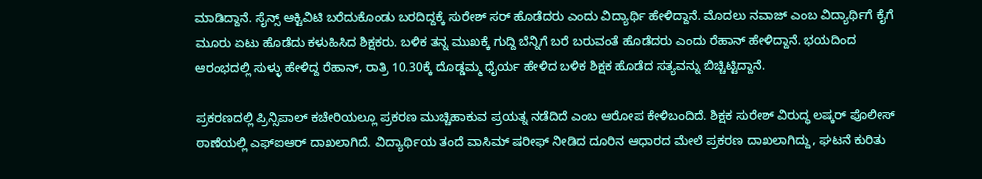ಮಾಡಿದ್ದಾನೆ. ಸೈನ್ಸ್ ಆಕ್ಟಿವಿಟಿ ಬರೆದುಕೊಂಡು ಬರದಿದ್ದಕ್ಕೆ ಸುರೇಶ್ ಸರ್ ಹೊಡೆದರು ಎಂದು ವಿದ್ಯಾರ್ಥಿ ಹೇಳಿದ್ದಾನೆ. ಮೊದಲು ನವಾಜ್ ಎಂಬ ವಿದ್ಯಾರ್ಥಿಗೆ ಕೈಗೆ ಮೂರು ಏಟು ಹೊಡೆದು ಕಳುಹಿಸಿದ ಶಿಕ್ಷಕರು. ಬಳಿಕ ತನ್ನ ಮುಖಕ್ಕೆ ಗುದ್ದಿ ಬೆನ್ನಿಗೆ ಬರೆ ಬರುವಂತೆ ಹೊಡೆದರು ಎಂದು ರೆಹಾನ್ ಹೇಳಿದ್ದಾನೆ. ಭಯದಿಂದ ಆರಂಭದಲ್ಲಿ ಸುಳ್ಳು ಹೇಳಿದ್ದ ರೆಹಾನ್, ರಾತ್ರಿ 10.30ಕ್ಕೆ ದೊಡ್ಡಮ್ಮ ಧೈರ್ಯ ಹೇಳಿದ ಬಳಿಕ ಶಿಕ್ಷಕ ಹೊಡೆದ ಸತ್ಯವನ್ನು ಬಿಚ್ಚಿಟ್ಟಿದ್ದಾನೆ.

ಪ್ರಕರಣದಲ್ಲಿ ಪ್ರಿನ್ಸಿಪಾಲ್ ಕಚೇರಿಯಲ್ಲೂ ಪ್ರಕರಣ ಮುಚ್ಚಿಹಾಕುವ ಪ್ರಯತ್ನ ನಡೆದಿದೆ ಎಂಬ ಆರೋಪ ಕೇಳಿಬಂದಿದೆ. ಶಿಕ್ಷಕ ಸುರೇಶ್ ವಿರುದ್ಧ ಲಷ್ಕರ್ ಪೊಲೀಸ್ ಠಾಣೆಯಲ್ಲಿ ಎಫ್‌ಐಆರ್ ದಾಖಲಾಗಿದೆ. ವಿದ್ಯಾರ್ಥಿಯ ತಂದೆ ವಾಸಿಮ್ ಷರೀಫ್ ನೀಡಿದ ದೂರಿನ ಆಧಾರದ ಮೇಲೆ ಪ್ರಕರಣ ದಾಖಲಾಗಿದ್ದು, ಘಟನೆ ಕುರಿತು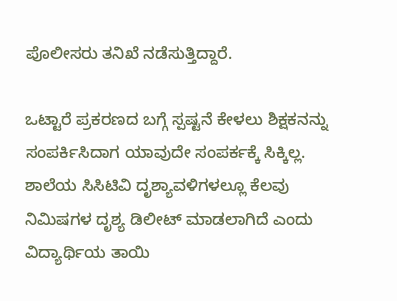ಪೊಲೀಸರು ತನಿಖೆ ನಡೆಸುತ್ತಿದ್ದಾರೆ.

ಒಟ್ಟಾರೆ ಪ್ರಕರಣದ‌ ಬಗ್ಗೆ ಸ್ಪಷ್ಟನೆ‌ ಕೇಳಲು ಶಿಕ್ಷಕನನ್ನು ಸಂಪರ್ಕಿಸಿದಾಗ ಯಾವುದೇ ಸಂಪರ್ಕಕ್ಕೆ ಸಿಕ್ಕಿಲ್ಲ. ಶಾಲೆಯ ಸಿಸಿಟಿವಿ ದೃಶ್ಯಾವಳಿಗಳಲ್ಲೂ ಕೆಲವು ನಿಮಿಷಗಳ ದೃಶ್ಯ ಡಿಲೀಟ್ ಮಾಡಲಾಗಿದೆ ಎಂದು ವಿದ್ಯಾರ್ಥಿಯ ತಾಯಿ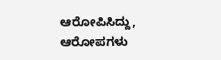ಆರೋಪಿಸಿದ್ದು, ಆರೋಪಗಳು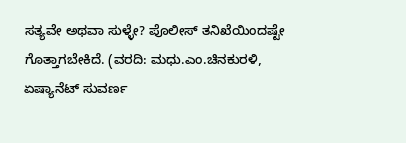ಸತ್ಯವೇ ಅಥವಾ ಸುಳ್ಳೇ? ಪೊಲೀಸ್ ತನಿಖೆಯಿಂದಷ್ಟೇ ಗೊತ್ತಾಗಬೇಕಿದೆ. (ವರದಿ: ಮಧು.ಎಂ.ಚಿನಕುರಳಿ, ಏಷ್ಯಾನೆಟ್ ಸುವರ್ಣ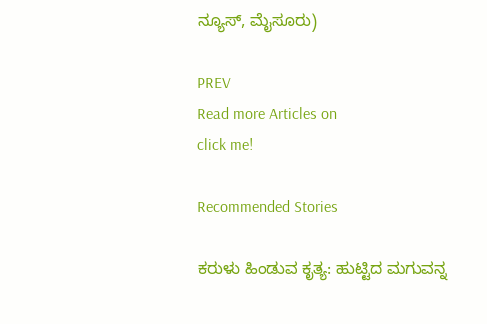ನ್ಯೂಸ್, ಮೈಸೂರು)

PREV
Read more Articles on
click me!

Recommended Stories

ಕರುಳು ಹಿಂಡುವ ಕೃತ್ಯ: ಹುಟ್ಟಿದ ಮಗುವನ್ನ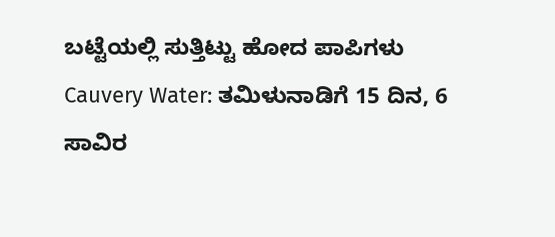ಬಟ್ಟೆಯಲ್ಲಿ ಸುತ್ತಿಟ್ಟು ಹೋದ ಪಾಪಿಗಳು
Cauvery Water: ತಮಿಳುನಾಡಿಗೆ 15 ದಿನ, 6 ಸಾವಿರ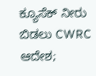ಕ್ಯೂಸೆಕ್ ನೀರು ಬಿಡಲು CWRC ಆದೇಶ;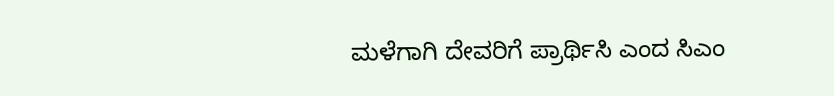ಮಳೆಗಾಗಿ ದೇವರಿಗೆ ಪ್ರಾರ್ಥಿಸಿ ಎಂದ ಸಿಎಂ